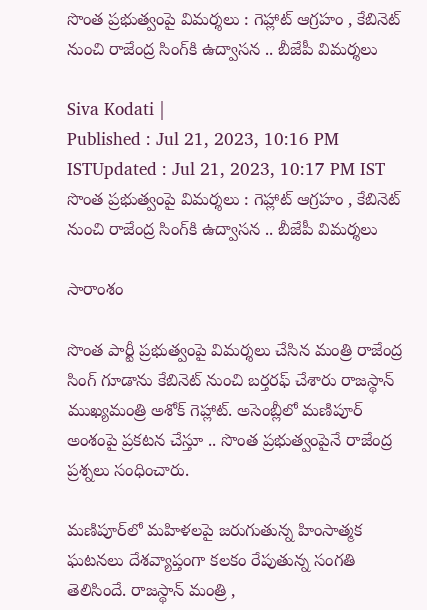సొంత ప్రభుత్వంపై విమర్శలు : గెహ్లాట్ ఆగ్రహం , కేబినెట్ నుంచి రాజేంద్ర సింగ్‌కి ఉద్వాసన .. బీజేపీ విమర్శలు

Siva Kodati |
Published : Jul 21, 2023, 10:16 PM ISTUpdated : Jul 21, 2023, 10:17 PM IST
సొంత ప్రభుత్వంపై విమర్శలు : గెహ్లాట్ ఆగ్రహం , కేబినెట్ నుంచి రాజేంద్ర సింగ్‌కి ఉద్వాసన .. బీజేపీ విమర్శలు

సారాంశం

సొంత పార్టీ ప్రభుత్వంపై విమర్శలు చేసిన మంత్రి రాజేంద్ర సింగ్ గూడాను కేబినెట్ నుంచి బర్తరఫ్ చేశారు రాజస్థాన్ ముఖ్యమంత్రి అశోక్ గెహ్లాట్. అసెంబ్లీలో మణిపూర్ అంశంపై ప్రకటన చేస్తూ .. సొంత ప్రభుత్వంపైనే రాజేంద్ర ప్రశ్నలు సంధించారు.

మణిపూర్‌లో మహిళలపై జరుగుతున్న హింసాత్మక ఘటనలు దేశవ్యాప్తంగా కలకం రేపుతున్న సంగతి తెలిసిందే. రాజస్థాన్ మంత్రి ,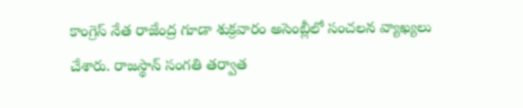కాంగ్రెస్ నేత రాజేంద్ర గూడా శుక్రవారం అసెంబ్లీలో సంచలన వ్యాఖ్యలు చేశారు. రాజస్థాన్ సంగతి తర్వాత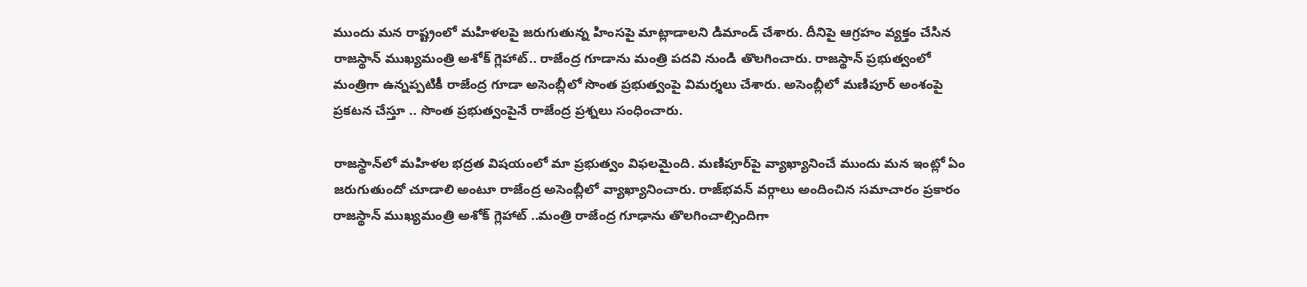ముందు మన రాష్ట్రంలో మహిళలపై జరుగుతున్న హింసపై మాట్లాడాలని డిమాండ్ చేశారు. దీనిపై ఆగ్రహం వ్యక్తం చేసిన రాజస్థాన్ ముఖ్యమంత్రి అశోక్ గ్లెహాట్.. రాజేంద్ర గూడాను మంత్రి పదవి నుండి తొలగించారు. రాజస్థాన్ ప్రభుత్వంలో మంత్రిగా ఉన్నప్పటికీ రాజేంద్ర గూడా అసెంబ్లీలో సొంత ప్రభుత్వంపై విమర్శలు చేశారు. అసెంబ్లీలో మణిపూర్ అంశంపై ప్రకటన చేస్తూ .. సొంత ప్రభుత్వంపైనే రాజేంద్ర ప్రశ్నలు సంధించారు.

రాజస్థాన్‌లో మహిళల భద్రత విషయంలో మా ప్రభుత్వం విఫలమైంది. మణిపూర్‌పై వ్యాఖ్యానించే ముందు మన ఇంట్లో ఏం జరుగుతుందో చూడాలి అంటూ రాజేంద్ర అసెంబ్లీలో వ్యాఖ్యానించారు. రాజ్‌భవన్‌ వర్గాలు అందించిన సమాచారం ప్రకారం రాజస్థాన్‌ ముఖ్యమంత్రి అశోక్‌ గ్లెహాట్‌ ..మంత్రి రాజేంద్ర గూఢాను తొలగించాల్సిందిగా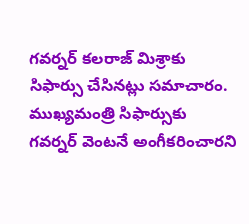గవర్నర్ కలరాజ్‌ మిశ్రాకు సిఫార్సు చేసినట్లు సమాచారం. ముఖ్యమంత్రి సిఫార్సుకు గవర్నర్ వెంటనే అంగీకరించారని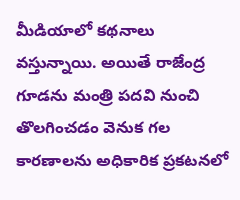మీడియాలో కథనాలు వస్తున్నాయి. అయితే రాజేంద్ర గూడను మంత్రి పదవి నుంచి తొలగించడం వెనుక గల కారణాలను అధికారిక ప్రకటనలో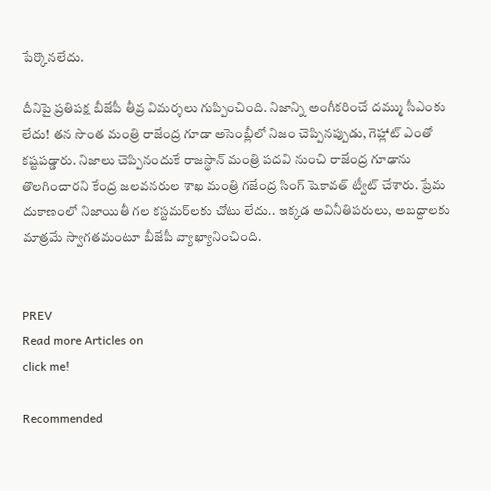పేర్కొనలేదు.

దీనిపై ప్రతిపక్ష బీజేపీ తీవ్ర విమర్శలు గుప్పించింది. నిజాన్ని అంగీకరించే దమ్ము సీఎంకు లేదు! తన సొంత మంత్రి రాజేంద్ర గూడా అసెంబ్లీలో నిజం చెప్పినప్పుడు, గెహ్లాట్ ఎంతో కష్టపడ్డారు. నిజాలు చెప్పినందుకే రాజస్థాన్ మంత్రి పదవి నుంచి రాజేంద్ర గూఢాను తొలగించారని కేంద్ర జలవనరుల శాఖ మంత్రి గజేంద్ర సింగ్ షెకావత్ ట్వీట్ చేశారు. ప్రేమ దుకాణంలో నిజాయితీ గల కస్టమర్‌లకు చోటు లేదు.. ఇక్కడ అవినీతిపరులు, అబద్దాలకు మాత్రమే స్వాగతమంటూ బీజేపీ వ్యాఖ్యానించింది.


PREV
Read more Articles on
click me!

Recommended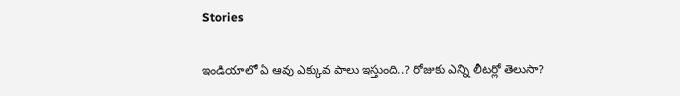Stories

ఇండియాలో ఏ ఆవు ఎక్కువ పాలు ఇస్తుంది..? రోజుకు ఎన్ని లీటర్లో తెలుసా?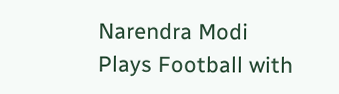Narendra Modi Plays Football with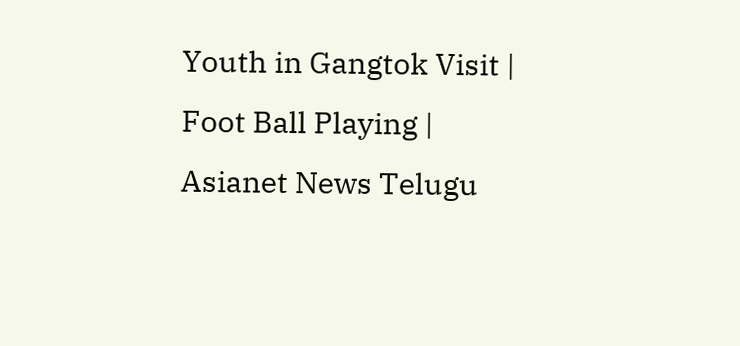Youth in Gangtok Visit | Foot Ball Playing | Asianet News Telugu